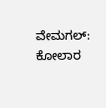ವೇಮಗಲ್: ಕೋಲಾರ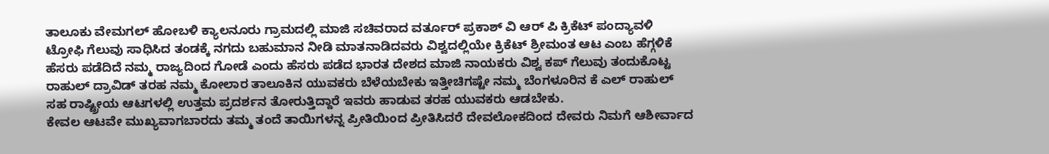ತಾಲೂಕು ವೇಮಗಲ್ ಹೋಬಳಿ ಕ್ಯಾಲನೂರು ಗ್ರಾಮದಲ್ಲಿ ಮಾಜಿ ಸಚಿವರಾದ ವರ್ತೂರ್ ಪ್ರಕಾಶ್ ವಿ ಆರ್ ಪಿ ಕ್ರಿಕೆಟ್ ಪಂದ್ಯಾವಳಿ ಟ್ರೋಫಿ ಗೆಲುವು ಸಾಧಿಸಿದ ತಂಡಕ್ಕೆ ನಗದು ಬಹುಮಾನ ನೀಡಿ ಮಾತನಾಡಿದವರು ವಿಶ್ವದಲ್ಲಿಯೇ ಕ್ರಿಕೆಟ್ ಶ್ರೀಮಂತ ಆಟ ಎಂಬ ಹೆಗ್ಗಳಿಕೆ ಹೆಸರು ಪಡೆದಿದೆ ನಮ್ಮ ರಾಜ್ಯದಿಂದ ಗೋಡೆ ಎಂದು ಹೆಸರು ಪಡೆದ ಭಾರತ ದೇಶದ ಮಾಜಿ ನಾಯಕರು ವಿಶ್ವ ಕಪ್ ಗೆಲುವು ತಂದುಕೊಟ್ಟ ರಾಹುಲ್ ದ್ರಾವಿಡ್ ತರಹ ನಮ್ಮ ಕೋಲಾರ ತಾಲೂಕಿನ ಯುವಕರು ಬೆಳೆಯಬೇಕು ಇತ್ತೀಚಿಗಷ್ಟೇ ನಮ್ಮ ಬೆಂಗಳೂರಿನ ಕೆ ಎಲ್ ರಾಹುಲ್ ಸಹ ರಾಷ್ಟ್ರೀಯ ಆಟಗಳಲ್ಲಿ ಉತ್ತಮ ಪ್ರದರ್ಶನ ತೋರುತ್ತಿದ್ದಾರೆ ಇವರು ಹಾಡುವ ತರಹ ಯುವಕರು ಆಡಬೇಕು.
ಕೇವಲ ಆಟವೇ ಮುಖ್ಯವಾಗಬಾರದು ತಮ್ಮ ತಂದೆ ತಾಯಿಗಳನ್ನ ಪ್ರೀತಿಯಿಂದ ಪ್ರೀತಿಸಿದರೆ ದೇವಲೋಕದಿಂದ ದೇವರು ನಿಮಗೆ ಆಶೀರ್ವಾದ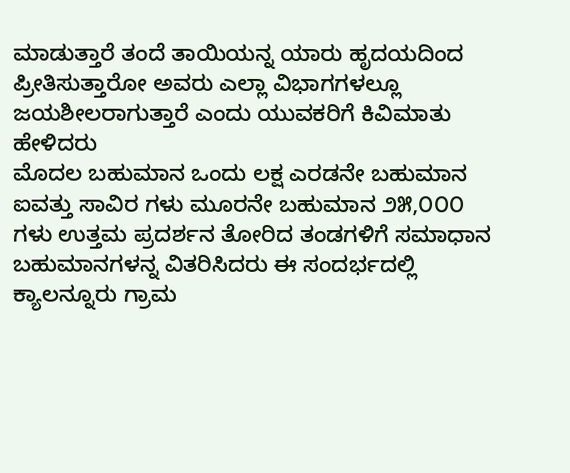ಮಾಡುತ್ತಾರೆ ತಂದೆ ತಾಯಿಯನ್ನ ಯಾರು ಹೃದಯದಿಂದ ಪ್ರೀತಿಸುತ್ತಾರೋ ಅವರು ಎಲ್ಲಾ ವಿಭಾಗಗಳಲ್ಲೂ ಜಯಶೀಲರಾಗುತ್ತಾರೆ ಎಂದು ಯುವಕರಿಗೆ ಕಿವಿಮಾತು ಹೇಳಿದರು
ಮೊದಲ ಬಹುಮಾನ ಒಂದು ಲಕ್ಷ ಎರಡನೇ ಬಹುಮಾನ ಐವತ್ತು ಸಾವಿರ ಗಳು ಮೂರನೇ ಬಹುಮಾನ ೨೫,೦೦೦ ಗಳು ಉತ್ತಮ ಪ್ರದರ್ಶನ ತೋರಿದ ತಂಡಗಳಿಗೆ ಸಮಾಧಾನ ಬಹುಮಾನಗಳನ್ನ ವಿತರಿಸಿದರು ಈ ಸಂದರ್ಭದಲ್ಲಿ ಕ್ಯಾಲನ್ನೂರು ಗ್ರಾಮ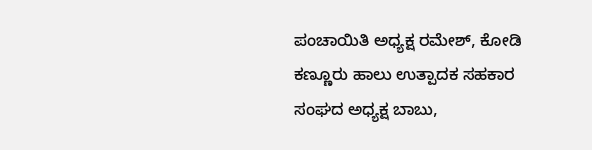ಪಂಚಾಯಿತಿ ಅಧ್ಯಕ್ಷ ರಮೇಶ್, ಕೋಡಿ ಕಣ್ಣೂರು ಹಾಲು ಉತ್ಪಾದಕ ಸಹಕಾರ ಸಂಘದ ಅಧ್ಯಕ್ಷ ಬಾಬು,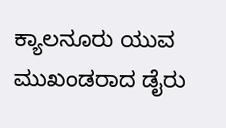ಕ್ಯಾಲನೂರು ಯುವ ಮುಖಂಡರಾದ ಡೈರು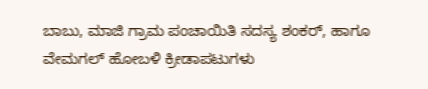ಬಾಬು, ಮಾಜಿ ಗ್ರಾಮ ಪಂಚಾಯಿತಿ ಸದಸ್ಯ ಶಂಕರ್, ಹಾಗೂ ವೇಮಗಲ್ ಹೋಬಳಿ ಕ್ರೀಡಾಪಟುಗಳು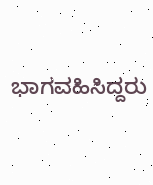ಭಾಗವಹಿಸಿದ್ದರು